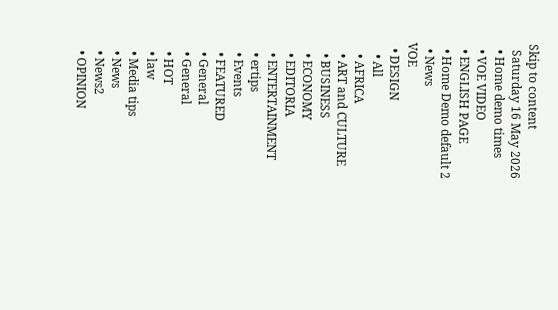Skip to content
  Saturday 16 May 2026
  • Home demo times
  • VOE VIDEO
  • ENGLISH PAGE
  • Home Demo default 2
  • News
VOE
  • DESIGN
    • All
    • AFRICA
    • ART and CULTURE
    • BUSINESS
    • ECONOMY
    • EDITORIA
    • ENTERTAINMENT
    • ertips
    • Events
    • FEATURED
    • General
    • General
    • HOT
    • law
    • Media tips
    • News
    • News2
    • OPINION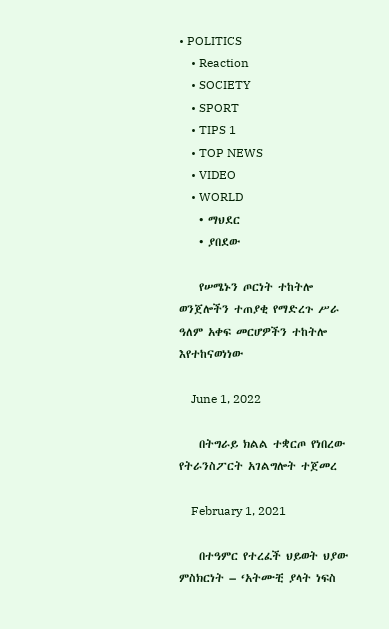• POLITICS
    • Reaction
    • SOCIETY
    • SPORT
    • TIPS 1
    • TOP NEWS
    • VIDEO
    • WORLD
    • ማህደር
    • ያበደው

    የሠሜኑን ጦርነት ተከትሎ ወንጀሎችን ተጠያቂ የማድረጉ ሥራ ዓለም አቀፍ መርሆዎችን ተከትሎ እየተከናወነነው

    June 1, 2022

    በትግራይ ክልል ተቋርጦ የነበረው የትራንስፖርት አገልግሎት ተጀመረ

    February 1, 2021

    በተዓምር የተረፈች ህይወት ህያው ምስክርነት – ‘አትሙቺ ያላት ነፍስ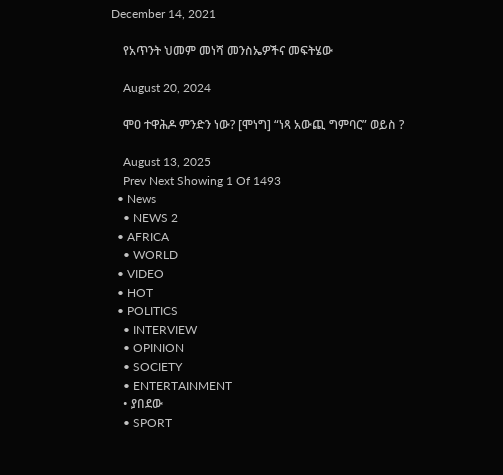December 14, 2021

    የአጥንት ህመም መነሻ መንስኤዎችና መፍትሄው

    August 20, 2024

    ሞዐ ተዋሕዶ ምንድን ነው? [ሞነግ] “ነጻ አውጪ ግምባር” ወይስ ?

    August 13, 2025
    Prev Next Showing 1 Of 1493
  • News
    • NEWS 2
  • AFRICA
    • WORLD
  • VIDEO
  • HOT
  • POLITICS
    • INTERVIEW
    • OPINION
    • SOCIETY
    • ENTERTAINMENT
    • ያበደው
    • SPORT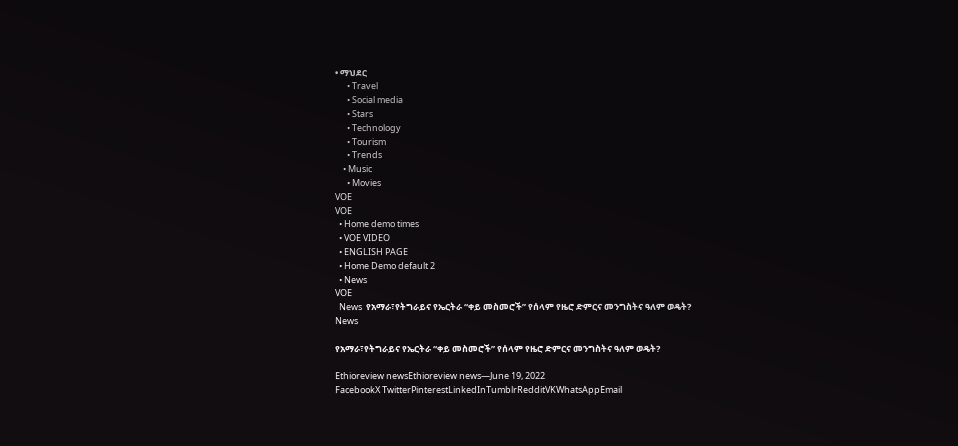• ማህደር
      • Travel
      • Social media
      • Stars
      • Technology
      • Tourism
      • Trends
    • Music
      • Movies
VOE
VOE
  • Home demo times
  • VOE VIDEO
  • ENGLISH PAGE
  • Home Demo default 2
  • News
VOE
  News  የአማራ፣የትግራይና የኤርትራ “ቀይ መስመሮች” የሰላም የዜሮ ድምርና መንግስትና ዓለም ወዴት?
News

የአማራ፣የትግራይና የኤርትራ “ቀይ መስመሮች” የሰላም የዜሮ ድምርና መንግስትና ዓለም ወዴት?

Ethioreview newsEthioreview news—June 19, 2022
FacebookX TwitterPinterestLinkedInTumblrRedditVKWhatsAppEmail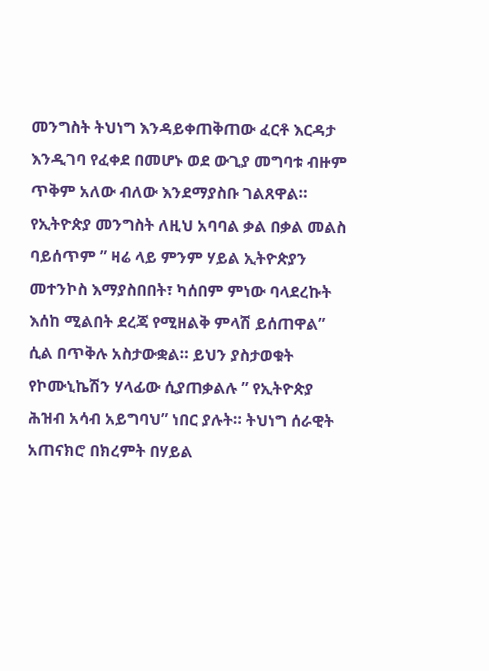መንግስት ትህነግ እንዳይቀጠቅጠው ፈርቶ እርዳታ እንዲገባ የፈቀደ በመሆኑ ወደ ውጊያ መግባቱ ብዙም ጥቅም አለው ብለው እንደማያስቡ ገልጸዋል። የኢትዮጵያ መንግስት ለዚህ አባባል ቃል በቃል መልስ ባይሰጥም ” ዛሬ ላይ ምንም ሃይል ኢትዮጵያን መተንኮስ እማያስበበት፣ ካሰበም ምነው ባላደረኩት እሰከ ሚልበት ደረጃ የሚዘልቅ ምላሽ ይሰጠዋል” ሲል በጥቅሉ አስታውቋል። ይህን ያስታወቁት የኮሙኒኬሽን ሃላፊው ሲያጠቃልሉ ” የኢትዮጵያ ሕዝብ አሳብ አይግባህ” ነበር ያሉት። ትህነግ ሰራዊት አጠናክሮ በክረምት በሃይል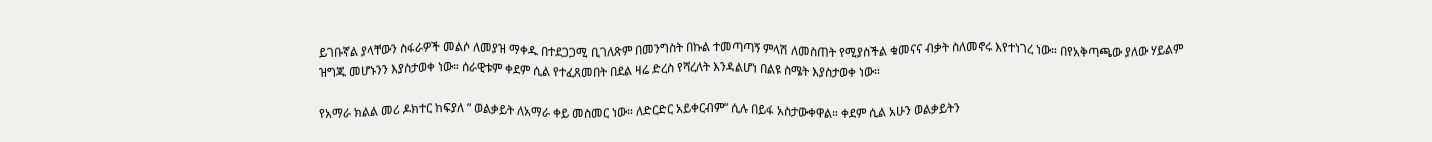ይገቡኛል ያላቸውን ስፋራዎች መልሶ ለመያዝ ማቀዱ በተደጋጋሚ ቢገለጽም በመንግስት በኩል ተመጣጣኝ ምላሽ ለመስጠት የሚያስችል ቁመናና ብቃት ስለመኖሩ እየተነገረ ነው። በየአቅጣጫው ያለው ሃይልም ዝግጁ መሆኑንን እያስታወቀ ነው። ሰራዊቱም ቀደም ሲል የተፈጸመበት በደል ዛሬ ድረስ የሻረለት እንዳልሆነ በልዩ ስሜት እያስታወቀ ነው።

የአማራ ክልል መሪ ዶክተር ከፍያለ ” ወልቃይት ለአማራ ቀይ መስመር ነው። ለድርድር አይቀርብም” ሲሉ በይፋ አስታውቀዋል። ቀደም ሲል አሁን ወልቃይትን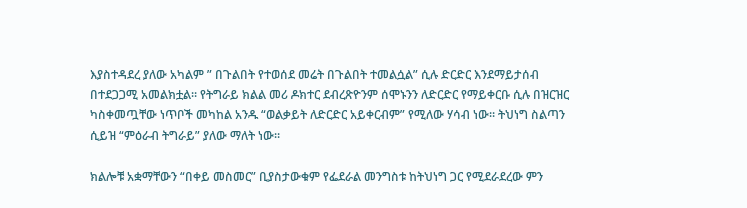እያስተዳደረ ያለው አካልም ” በጉልበት የተወሰደ መሬት በጉልበት ተመልሷል” ሲሉ ድርድር እንደማይታሰብ በተደጋጋሚ አመልክቷል። የትግራይ ክልል መሪ ዶክተር ደብረጽዮንም ሰሞኑንን ለድርድር የማይቀርቡ ሲሉ በዝርዝር ካስቀመጧቸው ነጥቦች መካከል አንዱ “ወልቃይት ለድርድር አይቀርብም” የሚለው ሃሳብ ነው። ትህነግ ስልጣን ሲይዝ “ምዕራብ ትግራይ” ያለው ማለት ነው።

ክልሎቹ አቋማቸውን “በቀይ መስመር” ቢያስታውቁም የፌደራል መንግስቱ ከትህነግ ጋር የሚደራደረው ምን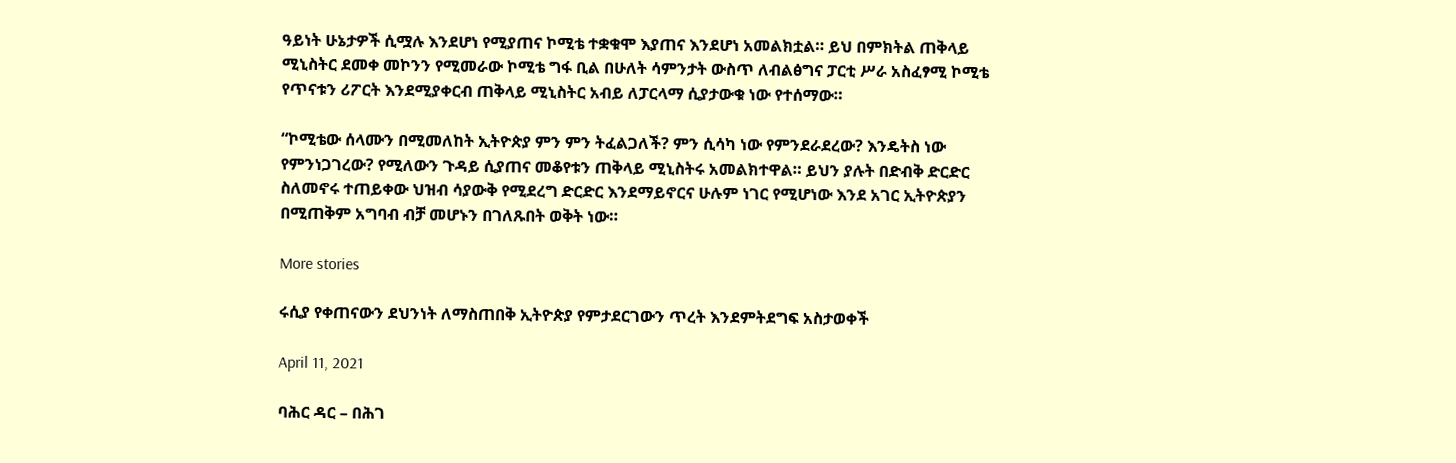ዓይነት ሁኔታዎች ሲሟሉ እንደሆነ የሚያጠና ኮሚቴ ተቋቁሞ እያጠና እንደሆነ አመልክቷል። ይህ በምክትል ጠቅላይ ሚኒስትር ደመቀ መኮንን የሚመራው ኮሚቴ ግፋ ቢል በሁለት ሳምንታት ውስጥ ለብልፅግና ፓርቲ ሥራ አስፈፃሚ ኮሚቴ የጥናቱን ሪፖርት እንደሚያቀርብ ጠቅላይ ሚኒስትር አብይ ለፓርላማ ሲያታውቁ ነው የተሰማው።

“ኮሚቴው ሰላሙን በሚመለከት ኢትዮጵያ ምን ምን ትፈልጋለች? ምን ሲሳካ ነው የምንደራደረው? እንዴትስ ነው የምንነጋገረው? የሚለውን ጉዳይ ሲያጠና መቆየቱን ጠቅላይ ሚኒስትሩ አመልክተዋል። ይህን ያሉት በድብቅ ድርድር ስለመኖሩ ተጠይቀው ህዝብ ሳያውቅ የሚደረግ ድርድር እንደማይኖርና ሁሉም ነገር የሚሆነው እንደ አገር ኢትዮጵያን በሚጠቅም አግባብ ብቻ መሆኑን በገለጹበት ወቅት ነው።

More stories

ሩሲያ የቀጠናውን ደህንነት ለማስጠበቅ ኢትዮጵያ የምታደርገውን ጥረት እንደምትደግፍ አስታወቀች

April 11, 2021

ባሕር ዳር – በሕገ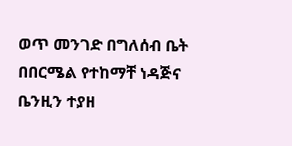ወጥ መንገድ በግለሰብ ቤት በበርሜል የተከማቸ ነዳጅና ቤንዚን ተያዘ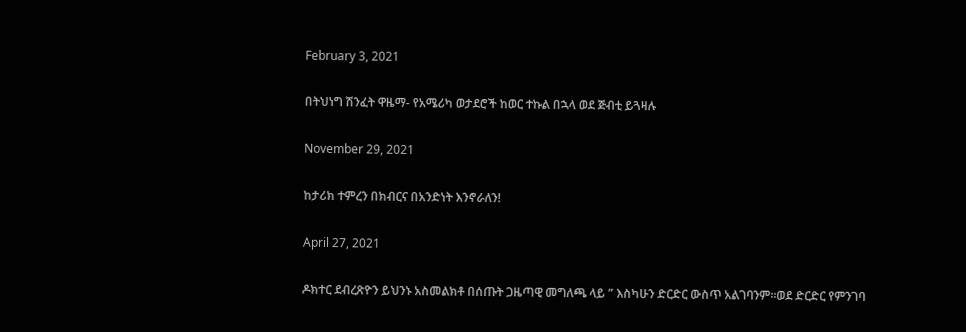February 3, 2021

በትህነግ ሽንፈት ዋዜማ- የአሜሪካ ወታደሮች ከወር ተኩል በኋላ ወደ ጅብቲ ይጓዛሉ

November 29, 2021

ከታሪክ ተምረን በክብርና በአንድነት እንኖራለን!

April 27, 2021

ዶክተር ደብረጽዮን ይህንኑ አስመልክቶ በሰጡት ጋዜጣዊ መግለጫ ላይ ” እስካሁን ድርድር ውስጥ አልገባንም።ወደ ድርድር የምንገባ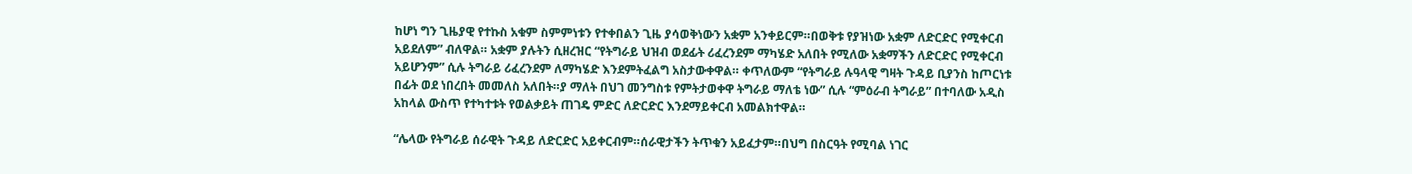ከሆነ ግን ጊዜያዊ የተኩስ አቁም ስምምነቱን የተቀበልን ጊዜ ያሳወቅነውን አቋም አንቀይርም።በወቅቱ የያዝነው አቋም ለድርድር የሚቀርብ አይደለም” ብለዋል። አቋም ያሉትን ሲዘረዝር “የትግራይ ህዝብ ወደፊት ሪፈረንደም ማካሄድ አለበት የሚለው አቋማችን ለድርድር የሚቀርብ አይሆንም” ሲሉ ትግራይ ሪፈረንደም ለማካሄድ እንደምትፈልግ አስታውቀዋል። ቀጥለውም “የትግራይ ሉዓላዊ ግዛት ጉዳይ ቢያንስ ከጦርነቱ በፊት ወደ ነበረበት መመለስ አለበት።ያ ማለት በህገ መንግስቱ የምትታወቀዋ ትግራይ ማለቴ ነው” ሲሉ “ምዕራብ ትግራይ” በተባለው አዲስ አከላል ውስጥ የተካተቱት የወልቃይት ጠገዴ ምድር ለድርድር እንደማይቀርብ አመልክተዋል።

“ሌላው የትግራይ ሰራዊት ጉዳይ ለድርድር አይቀርብም።ሰራዊታችን ትጥቁን አይፈታም።በህግ በስርዓት የሚባል ነገር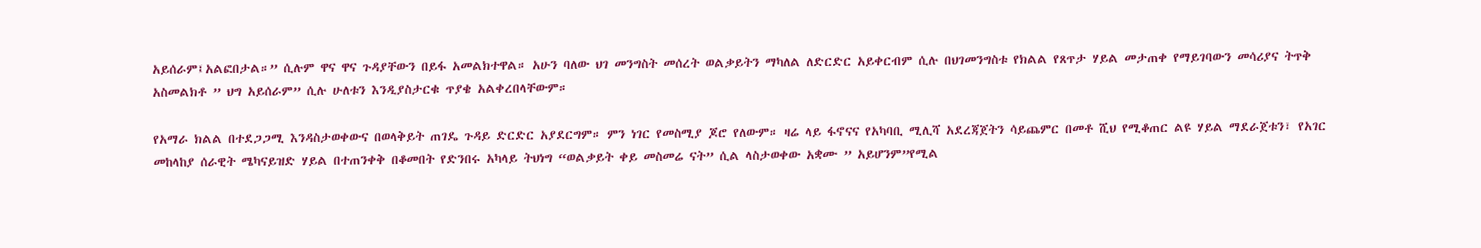አይሰራም፤አልፎበታል።” ሲሉም ዋና ዋና ጉዳያቸውን በይፋ አመልክተዋል። አሁን ባለው ህገ መንግስት መሰረት ወልቃይትን ማካለል ለድርድር አይቀርብም ሲሉ በህገመንግስቱ የክልል የጸጥታ ሃይል መታጠቀ የማይገባውን መሳሪያና ትጥቅ አስመልክቶ ” ህግ አይሰራም” ሲሉ ሁለቱን እንዲያስታርቁ ጥያቄ አልቀረበላቸውም።

የአማራ ክልል በተደጋጋሚ እንዳስታወቀውና በወላቅይት ጠገዴ ጉዳይ ድርድር አያደርግም። ምን ነገር የመስሚያ ጆሮ የለውም። ዛሬ ላይ ፋኖናና የአካባቢ ሚሊሻ አደረጃጀትን ሳይጨምር በመቶ ሺህ የሚቆጠር ልዩ ሃይል ማደራጀቱን፣ የአገር መከላከያ ሰራዊት ሜካናይዝድ ሃይል በተጠንቀቅ በቆመበት የድንበሩ አካላይ ትህነግ “ወልቃይት ቀይ መስመሬ ናት” ሲል ላስታወቀው አቋሙ ” አይሆንም”የሚል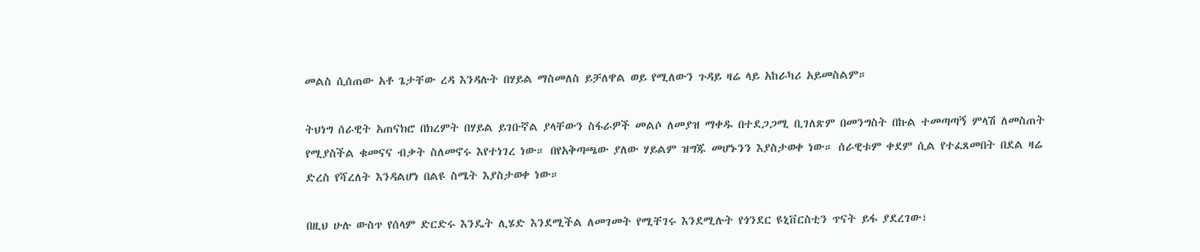መልስ ሲሰጠው አቶ ጌታቸው ረዳ እንዳሉት በሃይል ማስመለስ ይቻለዋል ወይ የሚለውን ጉዳይ ዛሬ ላይ አከራካሪ አይመስልም።

ትህነግ ሰራዊት አጠናክሮ በክረምት በሃይል ይገቡኛል ያላቸውን ስፋራዎች መልሶ ለመያዝ ማቀዱ በተደጋጋሚ ቢገለጽም በመንግስት በኩል ተመጣጣኝ ምላሽ ለመስጠት የሚያስችል ቁመናና ብቃት ስለመኖሩ እየተነገረ ነው። በየአቅጣጫው ያለው ሃይልም ዝግጁ መሆኑንን እያስታወቀ ነው። ሰራዊቱም ቀደም ሲል የተፈጸመበት በደል ዛሬ ድረስ የሻረለት እንዳልሆነ በልዩ ስሜት እያስታወቀ ነው።

በዚህ ሁሉ ውስጥ የሰላም ድርድሩ እንዴት ሊሄድ እንደሚችል ለመገመት የሚቸገሩ እንደሚሉት የጎንደር ዩኒቨርስቲን ጥናት ይፋ ያደረገው፣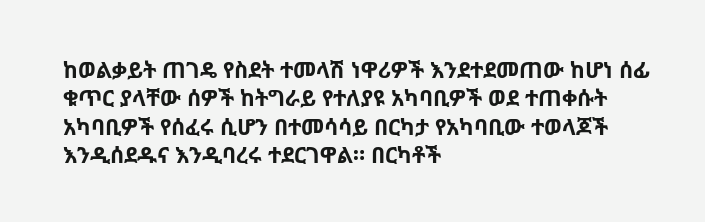ከወልቃይት ጠገዴ የስደት ተመላሽ ነዋሪዎች እንደተደመጠው ከሆነ ሰፊ ቁጥር ያላቸው ሰዎች ከትግራይ የተለያዩ አካባቢዎች ወደ ተጠቀሱት አካባቢዎች የሰፈሩ ሲሆን በተመሳሳይ በርካታ የአካባቢው ተወላጆች እንዲሰደዱና እንዲባረሩ ተደርገዋል። በርካቶች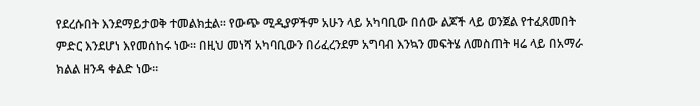የደረሱበት እንደማይታወቅ ተመልክቷል። የውጭ ሚዲያዎችም አሁን ላይ አካባቢው በሰው ልጆች ላይ ወንጀል የተፈጸመበት ምድር እንደሆነ እየመሰከሩ ነው። በዚህ መነሻ አካባቢውን በሪፈረንደም አግባብ እንኳን መፍትሄ ለመስጠት ዛሬ ላይ በአማራ ክልል ዘንዳ ቀልድ ነው።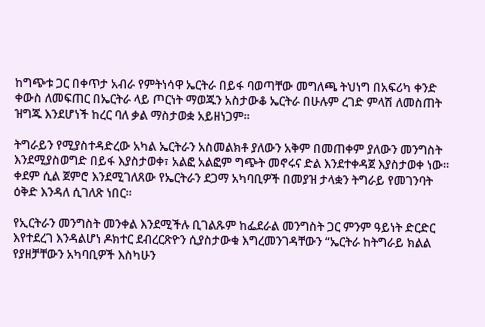ከግጭቱ ጋር በቀጥታ አብራ የምትነሳዋ ኤርትራ በይፋ ባወጣቸው መግለጫ ትህነግ በአፍሪካ ቀንድ ቀውስ ለመፍጠር በኤርትራ ላይ ጦርነት ማወጁን አስታውቆ ኤርትራ በሁሉም ረገድ ምላሽ ለመስጠት ዝግጁ እንደሆነች ከረር ባለ ቃል ማስታወቋ አይዘነጋም።

ትግራይን የሚያስተዳድረው አካል ኤርትራን አስመልክቶ ያለውን አቅም በመጠቀም ያለውን መንግስት እንደሚያስወግድ በይፋ እያስታወቀ፣ አልፎ አልፎም ግጭት መኖሩና ድል እንደተቀዳጀ እያስታወቀ ነው። ቀደም ሲል ጀምሮ እንደሚገለጸው የኤርትራን ደጋማ አካባቢዎች በመያዝ ታላቋን ትግራይ የመገንባት ዕቅድ እንዳለ ሲገለጽ ነበር።

የኢርትራን መንግስት መንቀል እንደሚችሉ ቢገልጹም ከፌደራል መንግስት ጋር ምንም ዓይነት ድርድር እየተደረገ እንዳልሆነ ዶክተር ደብረርጽዮን ሲያስታውቁ እግረመንገዳቸውን “ኤርትራ ከትግራይ ክልል የያዘቻቸውን አካባቢዎች እስካሁን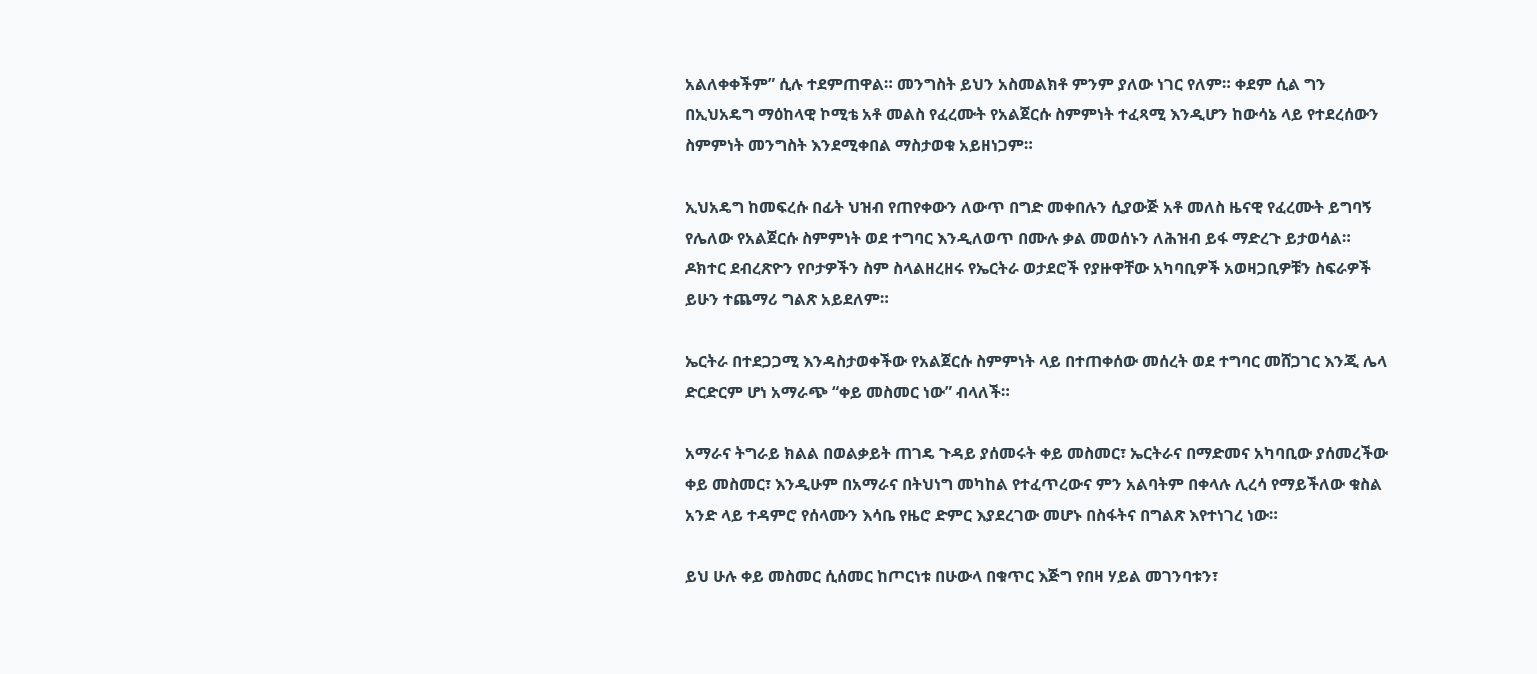አልለቀቀችም” ሲሉ ተደምጠዋል። መንግስት ይህን አስመልክቶ ምንም ያለው ነገር የለም። ቀደም ሲል ግን በኢህአዴግ ማዕከላዊ ኮሚቴ አቶ መልስ የፈረሙት የአልጀርሱ ስምምነት ተፈጻሚ እንዲሆን ከውሳኔ ላይ የተደረሰውን ስምምነት መንግስት እንደሚቀበል ማስታወቁ አይዘነጋም።

ኢህአዴግ ከመፍረሱ በፊት ህዝብ የጠየቀውን ለውጥ በግድ መቀበሉን ሲያውጅ አቶ መለስ ዜናዊ የፈረሙት ይግባኝ የሌለው የአልጀርሱ ስምምነት ወደ ተግባር እንዲለወጥ በሙሉ ቃል መወሰኑን ለሕዝብ ይፋ ማድረጉ ይታወሳል። ዶክተር ደብረጽዮን የቦታዎችን ስም ስላልዘረዘሩ የኤርትራ ወታደሮች የያዙዋቸው አካባቢዎች አወዛጋቢዎቹን ስፍራዎች ይሁን ተጨማሪ ግልጽ አይደለም።

ኤርትራ በተደጋጋሚ እንዳስታወቀችው የአልጀርሱ ስምምነት ላይ በተጠቀሰው መሰረት ወደ ተግባር መሸጋገር እንጂ ሌላ ድርድርም ሆነ አማራጭ “ቀይ መስመር ነው” ብላለች።

አማራና ትግራይ ክልል በወልቃይት ጠገዴ ጉዳይ ያሰመሩት ቀይ መስመር፣ ኤርትራና በማድመና አካባቢው ያሰመረችው ቀይ መስመር፣ እንዲሁም በአማራና በትህነግ መካከል የተፈጥረውና ምን አልባትም በቀላሉ ሊረሳ የማይችለው ቁስል አንድ ላይ ተዳምሮ የሰላሙን እሳቤ የዜሮ ድምር እያደረገው መሆኑ በስፋትና በግልጽ እየተነገረ ነው።

ይህ ሁሉ ቀይ መስመር ሲሰመር ከጦርነቱ በሁውላ በቁጥር እጅግ የበዛ ሃይል መገንባቱን፣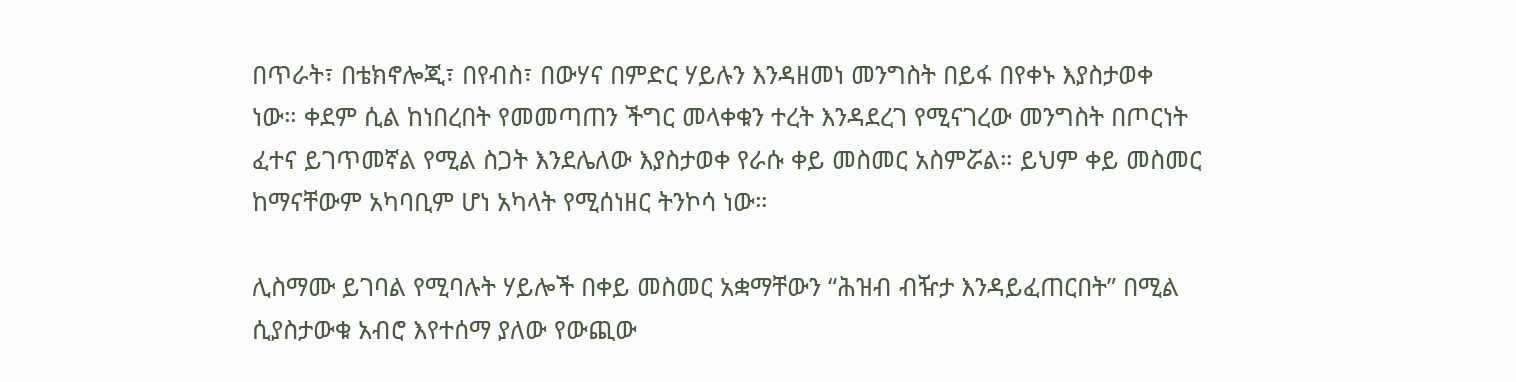በጥራት፣ በቴክኖሎጂ፣ በየብስ፣ በውሃና በምድር ሃይሉን እንዳዘመነ መንግስት በይፋ በየቀኑ እያስታወቀ ነው። ቀደም ሲል ከነበረበት የመመጣጠን ችግር መላቀቁን ተረት እንዳደረገ የሚናገረው መንግስት በጦርነት ፈተና ይገጥመኛል የሚል ስጋት እንደሌለው እያስታወቀ የራሱ ቀይ መስመር አስምሯል። ይህም ቀይ መስመር ከማናቸውም አካባቢም ሆነ አካላት የሚሰነዘር ትንኮሳ ነው።

ሊስማሙ ይገባል የሚባሉት ሃይሎች በቀይ መስመር አቋማቸውን “ሕዝብ ብዥታ እንዳይፈጠርበት” በሚል ሲያስታውቁ አብሮ እየተሰማ ያለው የውጪው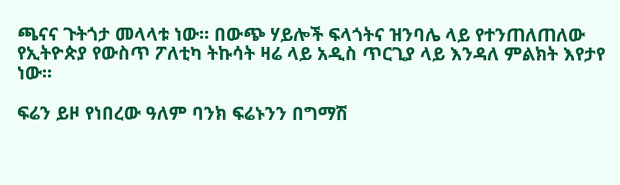ጫናና ጉትጎታ መላላቱ ነው። በውጭ ሃይሎች ፍላጎትና ዝንባሌ ላይ የተንጠለጠለው የኢትዮጵያ የውስጥ ፖለቲካ ትኩሳት ዛሬ ላይ አዲስ ጥርጊያ ላይ እንዳለ ምልክት እየታየ ነው።

ፍሬን ይዞ የነበረው ዓለም ባንክ ፍሬኑንን በግማሽ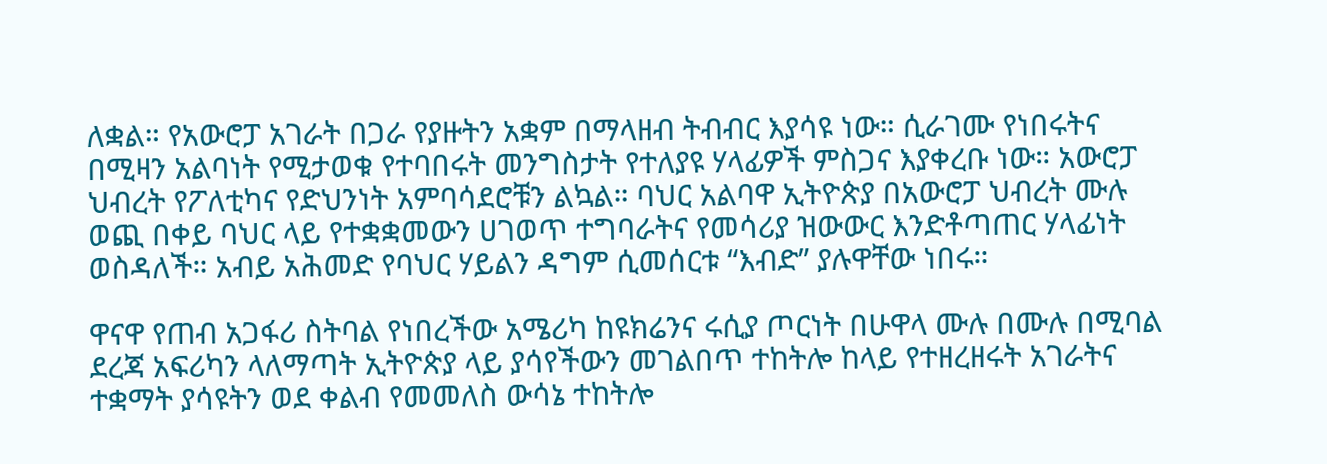ለቋል። የአውሮፓ አገራት በጋራ የያዙትን አቋም በማላዘብ ትብብር እያሳዩ ነው። ሲራገሙ የነበሩትና በሚዛን አልባነት የሚታወቁ የተባበሩት መንግስታት የተለያዩ ሃላፊዎች ምስጋና እያቀረቡ ነው። አውሮፓ ህብረት የፖለቲካና የድህንነት አምባሳደሮቹን ልኳል። ባህር አልባዋ ኢትዮጵያ በአውሮፓ ህብረት ሙሉ ወጪ በቀይ ባህር ላይ የተቋቋመውን ሀገወጥ ተግባራትና የመሳሪያ ዝውውር እንድቶጣጠር ሃላፊነት ወስዳለች። አብይ አሕመድ የባህር ሃይልን ዳግም ሲመሰርቱ “እብድ” ያሉዋቸው ነበሩ።

ዋናዋ የጠብ አጋፋሪ ስትባል የነበረችው አሜሪካ ከዩክሬንና ሩሲያ ጦርነት በሁዋላ ሙሉ በሙሉ በሚባል ደረጃ አፍሪካን ላለማጣት ኢትዮጵያ ላይ ያሳየችውን መገልበጥ ተከትሎ ከላይ የተዘረዘሩት አገራትና ተቋማት ያሳዩትን ወደ ቀልብ የመመለስ ውሳኔ ተከትሎ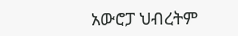አውሮፓ ህብረትም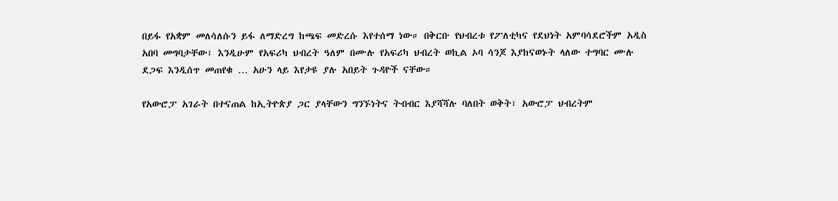በይፋ የአቋም መለሳለሱን ይፋ ለማድረግ ከጫፍ መድረሱ እየተሰማ ነው። በቅርቡ የህብረቱ የፖለቲካና የደህነት አምባሳደሮችም አዲስ አበባ መግባታቸው፣ እንዲሁም የአፍሪካ ህብረት ዓለም በሙሉ የአፍሪካ ህብረት ወኪል ኦባ ሳንጆ እያከናወኑት ላለው ተግባር ሙሉ ደጋፍ እንዲሰጥ መጠየቁ … አሁን ላይ እየታዩ ያሉ አበይት ጉዳዮች ናቸው።

የአውሮፓ አገራት በተናጠል ከኢትዮጵያ ጋር ያላቸውን ግንኙነትና ትብብር እያሻሻሉ ባለበት ወቅት፣ አውሮፓ ህብረትም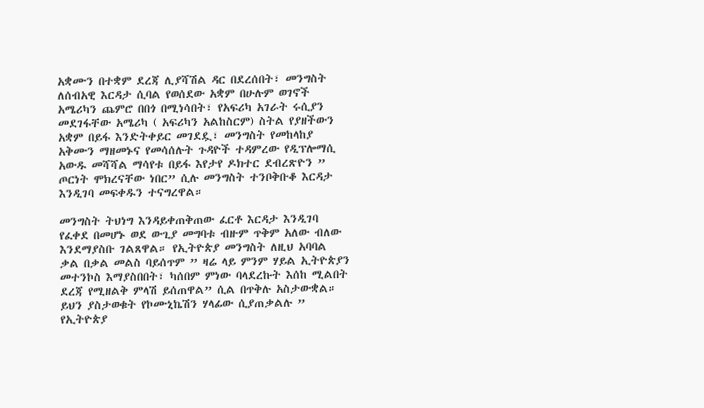አቋሙን በተቋም ደረጃ ሊያሻሽል ዳር በደረሰበት፣ መንግስት ለሰብአዊ እርዳታ ሲባል የወሰደው አቋም በሁሉም ወገኖች አሜሪካን ጨምሮ በበጎ በሚነሳበት፣ የአፍሪካ አገራት ሩሲያን መደገፋቸው አሜሪካ ( አፍሪካን አልከስርም) ስትል የያዘችውን አቋም በይፋ እንድትቀይር መገደዷ፣ መንግስት የመከላከያ አቅሙን ማዘመኑና የመሳሰሉት ጉዳዮች ተዳምረው የዲፕሎማሲ አውዱ መሻሻል ማሳየቱ በይፋ እየታየ ዶክተር ደብረጽዮን ” ጦርነት ሞክረናቸው ነበር” ሲሉ መንግስት ተንቦቅቡቆ እርዳታ እንዲገባ መፍቀዱን ተናግረዋል።

መንግስት ትህነግ እንዳይቀጠቅጠው ፈርቶ እርዳታ እንዲገባ የፈቀደ በመሆኑ ወደ ውጊያ መግባቱ ብዙም ጥቅም አለው ብለው እንደማያስቡ ገልጸዋል። የኢትዮጵያ መንግስት ለዚህ አባባል ቃል በቃል መልስ ባይሰጥም ” ዛሬ ላይ ምንም ሃይል ኢትዮጵያን መተንኮስ እማያስበበት፣ ካሰበም ምነው ባላደረኩት እሰከ ሚልበት ደረጃ የሚዘልቅ ምላሽ ይሰጠዋል” ሲል በጥቅሉ አስታውቋል። ይህን ያስታወቁት የኮሙኒኬሽን ሃላፊው ሲያጠቃልሉ ” የኢትዮጵያ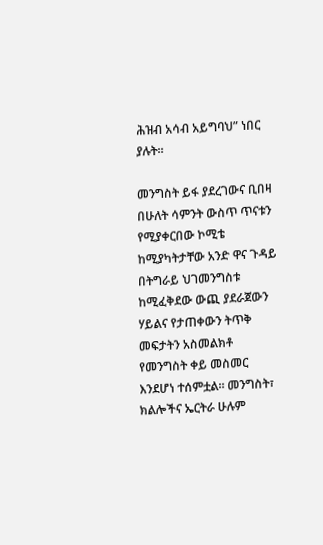ሕዝብ አሳብ አይግባህ” ነበር ያሉት።

መንግስት ይፋ ያደረገውና ቢበዛ በሁለት ሳምንት ውስጥ ጥናቱን የሚያቀርበው ኮሚቴ ከሚያካትታቸው አንድ ዋና ጉዳይ በትግራይ ህገመንግስቱ ከሚፈቅደው ውጪ ያደራጀውን ሃይልና የታጠቀውን ትጥቅ መፍታትን አስመልክቶ የመንግስት ቀይ መስመር እንደሆነ ተሰምቷል። መንግስት፣ ክልሎችና ኤርትራ ሁሉም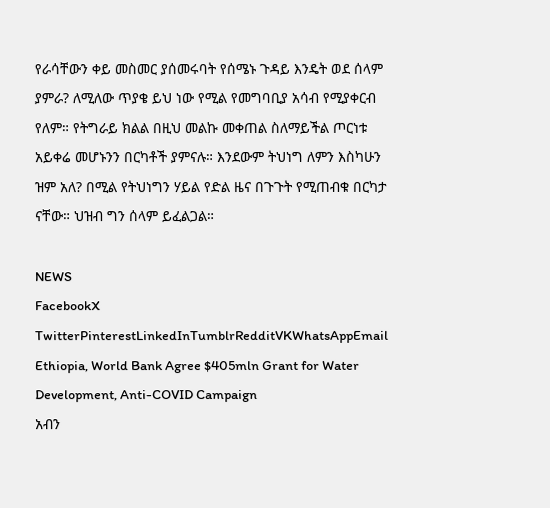የራሳቸውን ቀይ መስመር ያሰመሩባት የሰሜኑ ጉዳይ እንዴት ወደ ሰላም ያምራ? ለሚለው ጥያቄ ይህ ነው የሚል የመግባቢያ አሳብ የሚያቀርብ የለም። የትግራይ ክልል በዚህ መልኩ መቀጠል ስለማይችል ጦርነቱ አይቀሬ መሆኑንን በርካቶች ያምናሉ። እንደውም ትህነግ ለምን እስካሁን ዝም አለ? በሚል የትህነግን ሃይል የድል ዜና በጉጉት የሚጠብቁ በርካታ ናቸው። ህዝብ ግን ሰላም ይፈልጋል።

NEWS
FacebookX TwitterPinterestLinkedInTumblrRedditVKWhatsAppEmail
Ethiopia, World Bank Agree $405mln Grant for Water Development, Anti-COVID Campaign
አብን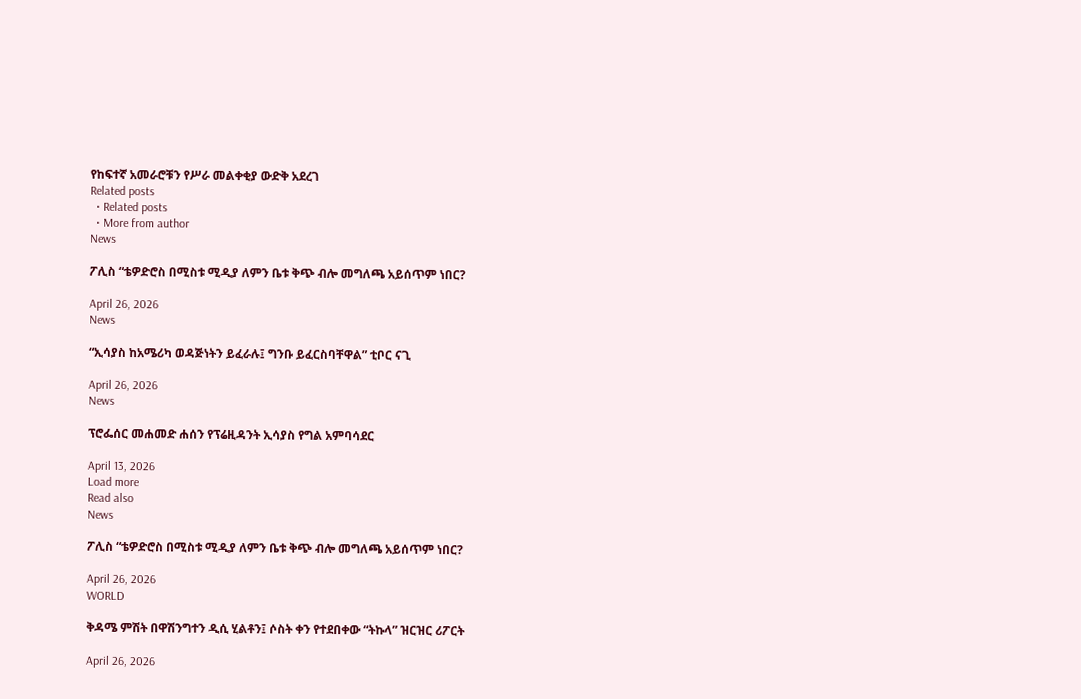የከፍተኛ አመራሮቹን የሥራ መልቀቂያ ውድቅ አደረገ
Related posts
  • Related posts
  • More from author
News

ፖሊስ “ቴዎድሮስ በሚስቱ ሚዲያ ለምን ቤቱ ቅጭ ብሎ መግለጫ አይሰጥም ነበር?

April 26, 2026
News

“ኢሳያስ ከአሜሪካ ወዳጅነትን ይፈራሉ፤ ግንቡ ይፈርስባቸዋል” ቲቦር ናጊ

April 26, 2026
News

ፕሮፌሰር መሐመድ ሐሰን የፕሬዚዳንት ኢሳያስ የግል አምባሳደር

April 13, 2026
Load more
Read also
News

ፖሊስ “ቴዎድሮስ በሚስቱ ሚዲያ ለምን ቤቱ ቅጭ ብሎ መግለጫ አይሰጥም ነበር?

April 26, 2026
WORLD

ቅዳሜ ምሽት በዋሽንግተን ዲሲ ሂልቶን፤ ሶስት ቀን የተደበቀው “ትኩላ” ዝርዝር ሪፖርት

April 26, 2026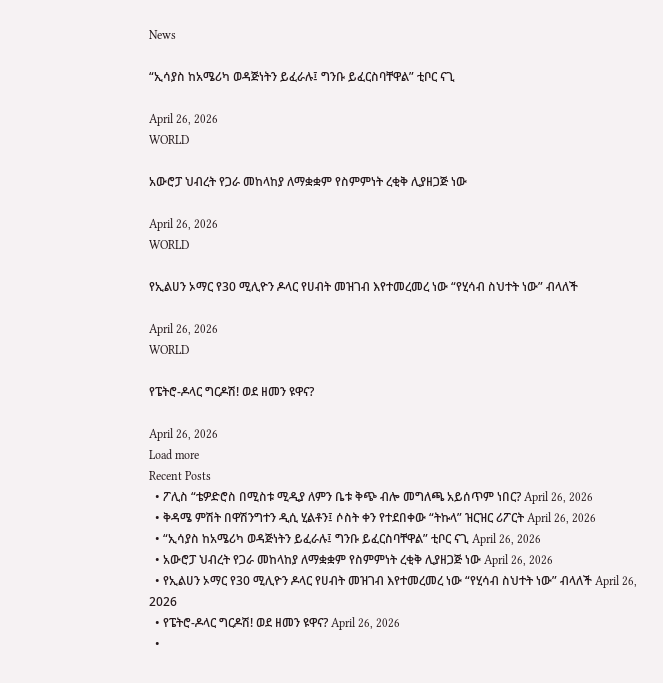News

“ኢሳያስ ከአሜሪካ ወዳጅነትን ይፈራሉ፤ ግንቡ ይፈርስባቸዋል” ቲቦር ናጊ

April 26, 2026
WORLD

አውሮፓ ህብረት የጋራ መከላከያ ለማቋቋም የስምምነት ረቂቅ ሊያዘጋጅ ነው

April 26, 2026
WORLD

የኢልሀን ኦማር የ30 ሚሊዮን ዶላር የሀብት መዝገብ እየተመረመረ ነው “የሂሳብ ስህተት ነው” ብላለች

April 26, 2026
WORLD

የፔትሮ-ዶላር ግርዶሽ! ወደ ዘመን ዩዋና?

April 26, 2026
Load more
Recent Posts
  • ፖሊስ “ቴዎድሮስ በሚስቱ ሚዲያ ለምን ቤቱ ቅጭ ብሎ መግለጫ አይሰጥም ነበር? April 26, 2026
  • ቅዳሜ ምሽት በዋሽንግተን ዲሲ ሂልቶን፤ ሶስት ቀን የተደበቀው “ትኩላ” ዝርዝር ሪፖርት April 26, 2026
  • “ኢሳያስ ከአሜሪካ ወዳጅነትን ይፈራሉ፤ ግንቡ ይፈርስባቸዋል” ቲቦር ናጊ April 26, 2026
  • አውሮፓ ህብረት የጋራ መከላከያ ለማቋቋም የስምምነት ረቂቅ ሊያዘጋጅ ነው April 26, 2026
  • የኢልሀን ኦማር የ30 ሚሊዮን ዶላር የሀብት መዝገብ እየተመረመረ ነው “የሂሳብ ስህተት ነው” ብላለች April 26, 2026
  • የፔትሮ-ዶላር ግርዶሽ! ወደ ዘመን ዩዋና? April 26, 2026
  •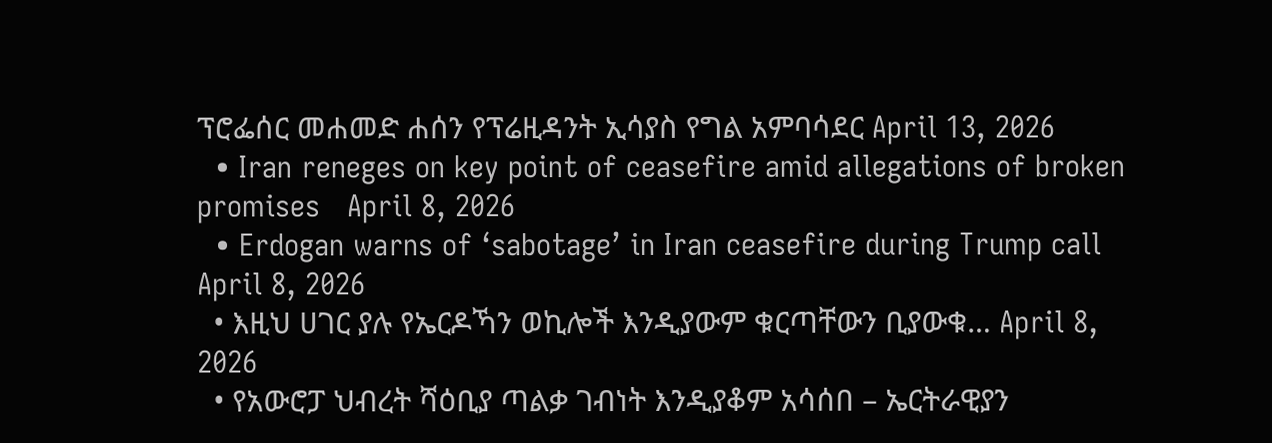ፕሮፌሰር መሐመድ ሐሰን የፕሬዚዳንት ኢሳያስ የግል አምባሳደር April 13, 2026
  • Iran reneges on key point of ceasefire amid allegations of broken promises   April 8, 2026
  • Erdogan warns of ‘sabotage’ in Iran ceasefire during Trump call April 8, 2026
  • እዚህ ሀገር ያሉ የኤርዶኻን ወኪሎች እንዲያውም ቁርጣቸውን ቢያውቁ… April 8, 2026
  • የአውሮፓ ህብረት ሻዕቢያ ጣልቃ ገብነት እንዲያቆም አሳሰበ – ኤርትራዊያን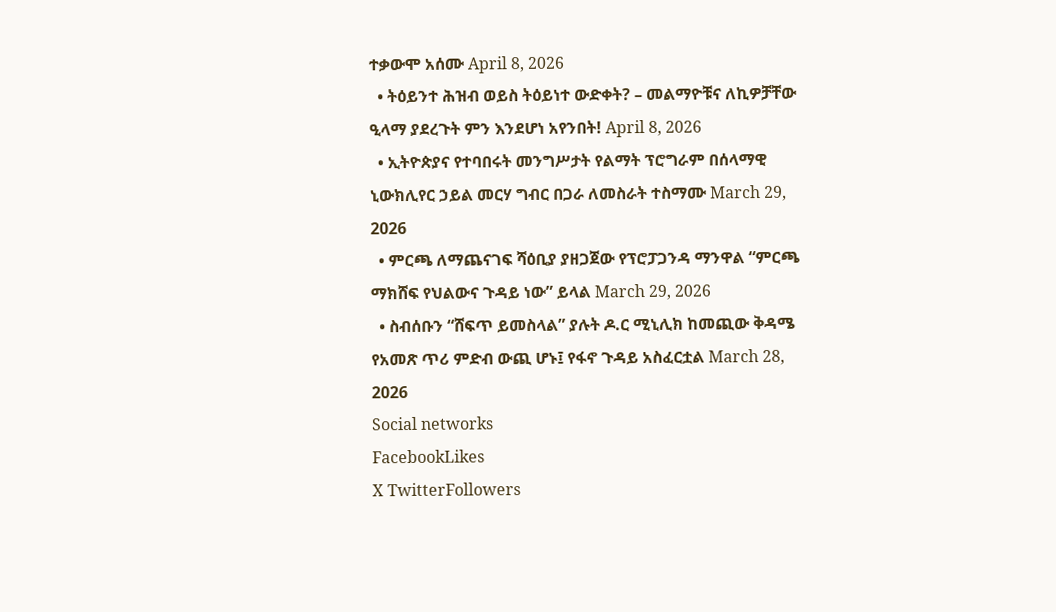ተቃውሞ አሰሙ April 8, 2026
  • ትዕይንተ ሕዝብ ወይስ ትዕይነተ ውድቀት? – መልማዮቹና ለኪዎቻቸው ዒላማ ያደረጉት ምን እንደሆነ አየንበት! April 8, 2026
  • ኢትዮጵያና የተባበሩት መንግሥታት የልማት ፕሮግራም በሰላማዊ ኒውክሊየር ኃይል መርሃ ግብር በጋራ ለመስራት ተስማሙ March 29, 2026
  • ምርጫ ለማጨናገፍ ሻዕቢያ ያዘጋጀው የፕሮፓጋንዳ ማንዋል “ምርጫ ማክሸፍ የህልውና ጉዳይ ነው” ይላል March 29, 2026
  • ስብሰቡን “ሸፍጥ ይመስላል” ያሉት ዶ.ር ሚኒሊክ ከመጪው ቅዳሜ የአመጽ ጥሪ ምድብ ውጪ ሆኑ፤ የፋኖ ጉዳይ አስፈርቷል March 28, 2026
Social networks
FacebookLikes
X TwitterFollowers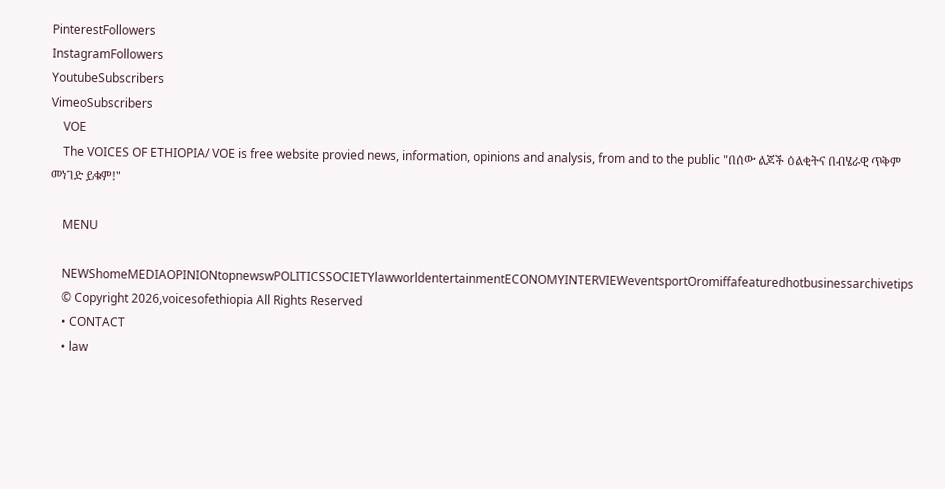PinterestFollowers
InstagramFollowers
YoutubeSubscribers
VimeoSubscribers
    VOE
    The VOICES OF ETHIOPIA/ VOE is free website provied news, information, opinions and analysis, from and to the public "በሰው ልጆች ዕልቂትና በብሄራዊ ጥቅም መነገድ ይቁም!"

    MENU

    NEWShomeMEDIAOPINIONtopnewswPOLITICSSOCIETYlawworldentertainmentECONOMYINTERVIEWeventsportOromiffafeaturedhotbusinessarchivetips
    © Copyright 2026,voicesofethiopia All Rights Reserved
    • CONTACT
    • law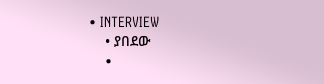• INTERVIEW
    • ያበደው
    •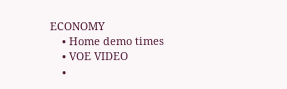ECONOMY
    • Home demo times
    • VOE VIDEO
    •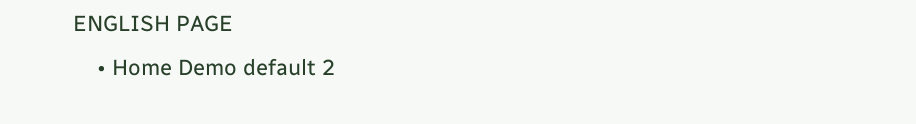ENGLISH PAGE
    • Home Demo default 2